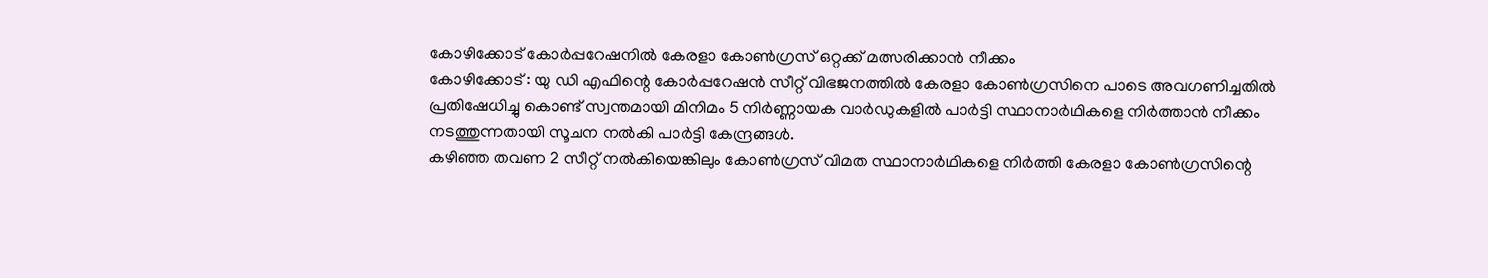കോഴിക്കോട് കോർപ്പറേഷനിൽ കേരളാ കോൺഗ്രസ് ഒറ്റക്ക് മത്സരിക്കാൻ നീക്കം
കോഴിക്കോട് : യു ഡി എഫിന്റെ കോർപ്പറേഷൻ സീറ്റ് വിഭജനത്തിൽ കേരളാ കോൺഗ്രസിനെ പാടെ അവഗണിച്ചതിൽ പ്രതിഷേധിച്ചു കൊണ്ട് സ്വന്തമായി മിനിമം 5 നിർണ്ണായക വാർഡുകളിൽ പാർട്ടി സ്ഥാനാർഥികളെ നിർത്താൻ നീക്കം നടത്തുന്നതായി സൂചന നൽകി പാർട്ടി കേന്ദ്രങ്ങൾ.
കഴിഞ്ഞ തവണ 2 സീറ്റ് നൽകിയെങ്കിലും കോൺഗ്രസ് വിമത സ്ഥാനാർഥികളെ നിർത്തി കേരളാ കോൺഗ്രസിന്റെ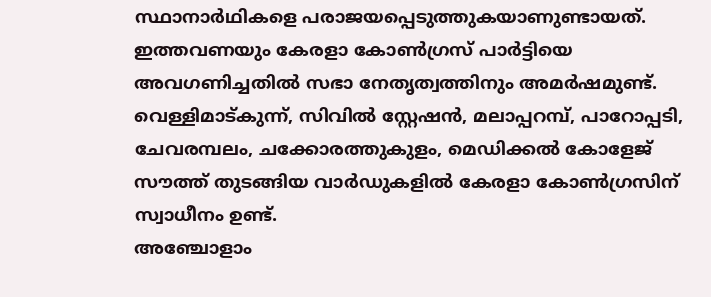സ്ഥാനാർഥികളെ പരാജയപ്പെടുത്തുകയാണുണ്ടായത്. ഇത്തവണയും കേരളാ കോൺഗ്രസ് പാർട്ടിയെ അവഗണിച്ചതിൽ സഭാ നേതൃത്വത്തിനും അമർഷമുണ്ട്. വെള്ളിമാട്കുന്ന്, സിവിൽ സ്റ്റേഷൻ, മലാപ്പറമ്പ്, പാറോപ്പടി, ചേവരമ്പലം, ചക്കോരത്തുകുളം, മെഡിക്കൽ കോളേജ് സൗത്ത് തുടങ്ങിയ വാർഡുകളിൽ കേരളാ കോൺഗ്രസിന് സ്വാധീനം ഉണ്ട്.
അഞ്ചോളാം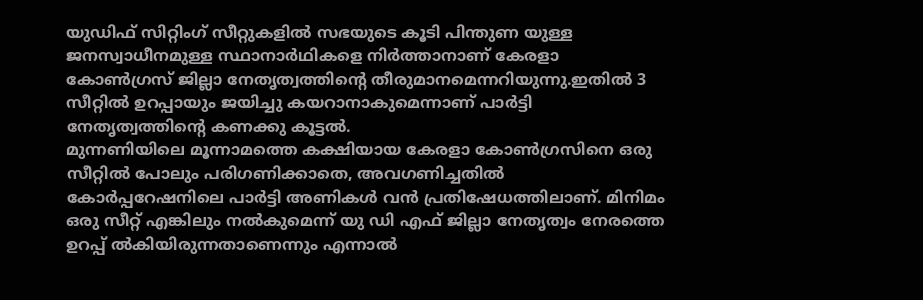യുഡിഫ് സിറ്റിംഗ് സീറ്റുകളിൽ സഭയുടെ കൂടി പിന്തുണ യുള്ള ജനസ്വാധീനമുള്ള സ്ഥാനാർഥികളെ നിർത്താനാണ് കേരളാ കോൺഗ്രസ് ജില്ലാ നേതൃത്വത്തിന്റെ തീരുമാനമെന്നറിയുന്നു.ഇതിൽ 3 സീറ്റിൽ ഉറപ്പായും ജയിച്ചു കയറാനാകുമെന്നാണ് പാർട്ടി നേതൃത്വത്തിന്റെ കണക്കു കൂട്ടൽ.
മുന്നണിയിലെ മൂന്നാമത്തെ കക്ഷിയായ കേരളാ കോൺഗ്രസിനെ ഒരു സീറ്റിൽ പോലും പരിഗണിക്കാതെ, അവഗണിച്ചതിൽ കോർപ്പറേഷനിലെ പാർട്ടി അണികൾ വൻ പ്രതിഷേധത്തിലാണ്. മിനിമം ഒരു സീറ്റ് എങ്കിലും നൽകുമെന്ന് യു ഡി എഫ് ജില്ലാ നേതൃത്വം നേരത്തെ ഉറപ്പ് ൽകിയിരുന്നതാണെന്നും എന്നാൽ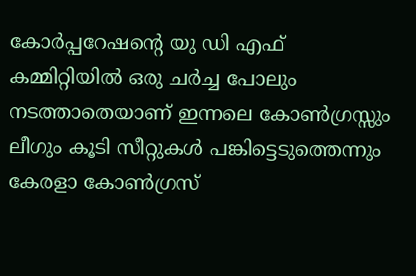കോർപ്പറേഷന്റെ യു ഡി എഫ് കമ്മിറ്റിയിൽ ഒരു ചർച്ച പോലും നടത്താതെയാണ് ഇന്നലെ കോൺഗ്രസ്സും ലീഗും കൂടി സീറ്റുകൾ പങ്കിട്ടെടുത്തെന്നും കേരളാ കോൺഗ്രസ്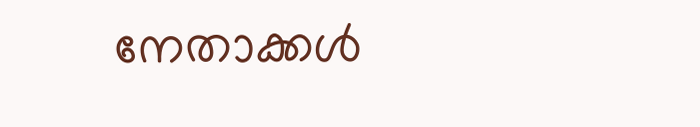നേതാക്കൾ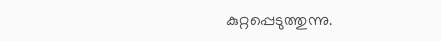കുറ്റപ്പെടുത്തുന്നു.